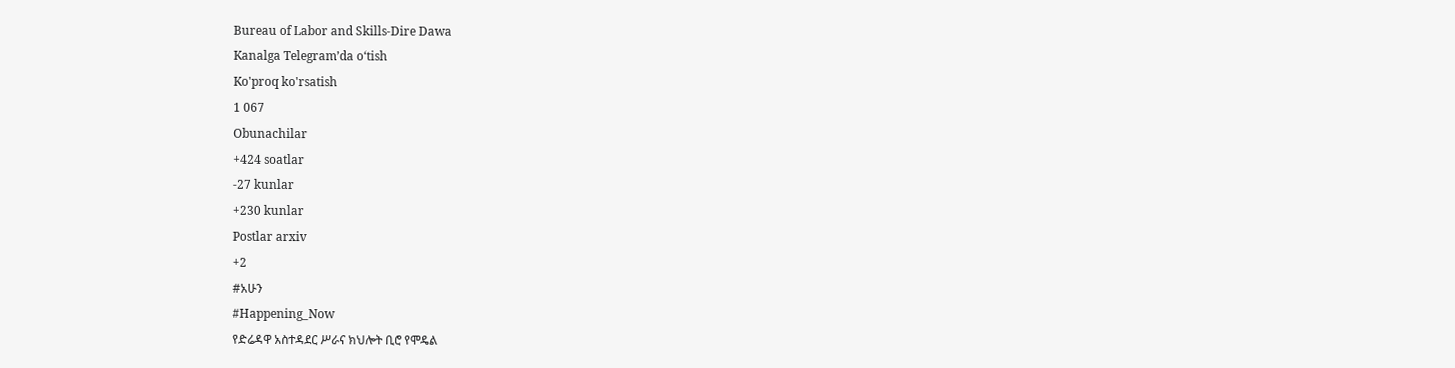Bureau of Labor and Skills-Dire Dawa
Kanalga Telegram’da o‘tish
Ko'proq ko'rsatish
1 067
Obunachilar
+424 soatlar
-27 kunlar
+230 kunlar
Postlar arxiv
+2
#አሁን
#Happening_Now
የድሬዳዋ አስተዳደር ሥራና ክህሎት ቢሮ የሞዴል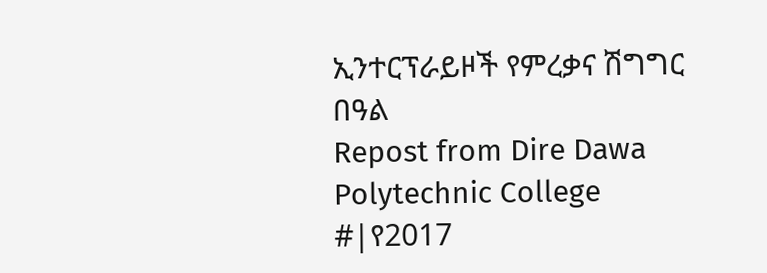ኢንተርፕራይዞች የምረቃና ሽግግር በዓል
Repost from Dire Dawa Polytechnic College
#|የ2017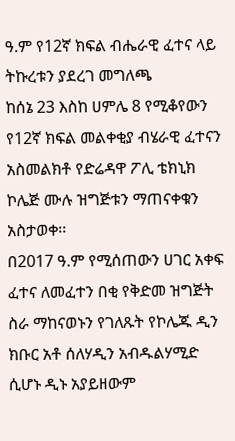ዓ.ም የ12ኛ ክፍል ብሔራዊ ፈተና ላይ ትኩረቱን ያደረገ መግለጫ
ከሰኔ 23 እስከ ሀምሌ 8 የሚቆየውን የ12ኛ ክፍል መልቀቂያ ብሄራዊ ፈተናን አስመልክቶ የድሬዳዋ ፖሊ ቴክኒክ ኮሌጅ ሙሉ ዝግጅቱን ማጠናቀቁን አስታወቀ፡፡
በ2017 ዓ.ም የሚሰጠውን ሀገር አቀፍ ፈተና ለመፈተን በቂ የቅድመ ዝግጅት ስራ ማከናወኑን የገለጹት የኮሌጁ ዲን ክቡር አቶ ሰለሃዲን አብዱልሃሚድ ሲሆኑ ዲኑ አያይዘውም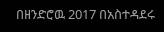በዘንድሮዉ 2017 በአስተዳደሩ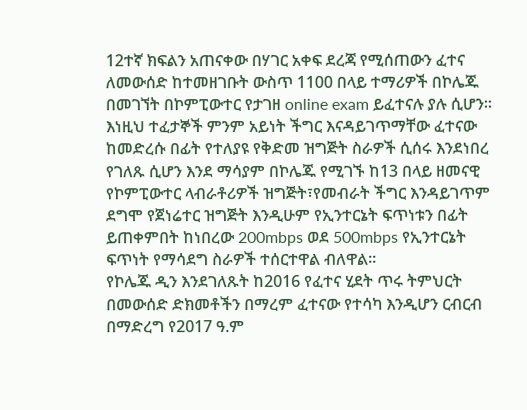12ተኛ ክፍልን አጠናቀው በሃገር አቀፍ ደረጃ የሚሰጠውን ፈተና ለመውሰድ ከተመዘገቡት ውስጥ 1100 በላይ ተማሪዎች በኮሌጁ በመገኘት በኮምፒውተር የታገዘ online exam ይፈተናሉ ያሉ ሲሆን፡፡
እነዚህ ተፈታኞች ምንም አይነት ችግር እናዳይገጥማቸው ፈተናው ከመድረሱ በፊት የተለያዩ የቅድመ ዝግጅት ስራዎች ሲሰሩ እንደነበረ የገለጹ ሲሆን እንደ ማሳያም በኮሌጁ የሚገኙ ከ13 በላይ ዘመናዊ የኮምፒውተር ላብራቶሪዎች ዝግጅት፣የመብራት ችግር እንዳይገጥም ደግሞ የጀነሬተር ዝግጅት እንዲሁም የኢንተርኔት ፍጥነቱን በፊት ይጠቀምበት ከነበረው 200mbps ወደ 500mbps የኢንተርኔት ፍጥነት የማሳደግ ስራዎች ተሰርተዋል ብለዋል፡፡
የኮሌጁ ዲን እንደገለጹት ከ2016 የፈተና ሂደት ጥሩ ትምህርት በመውሰድ ድክመቶችን በማረም ፈተናው የተሳካ እንዲሆን ርብርብ በማድረግ የ2017 ዓ.ም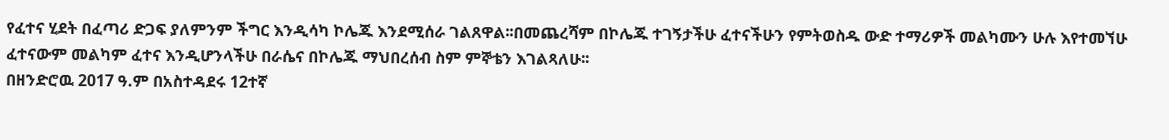የፈተና ሂደት በፈጣሪ ድጋፍ ያለምንም ችግር እንዲሳካ ኮሌጁ እንደሚሰራ ገልጸዋል፡፡በመጨረሻም በኮሌጁ ተገኝታችሁ ፈተናችሁን የምትወስዱ ውድ ተማሪዎች መልካሙን ሁሉ እየተመኘሁ ፈተናውም መልካም ፈተና እንዲሆንላችሁ በራሴና በኮሌጁ ማህበረሰብ ስም ምኞቴን እገልጻለሁ፡፡
በዘንድሮዉ 2017 ዓ.ም በአስተዳደሩ 12ተኛ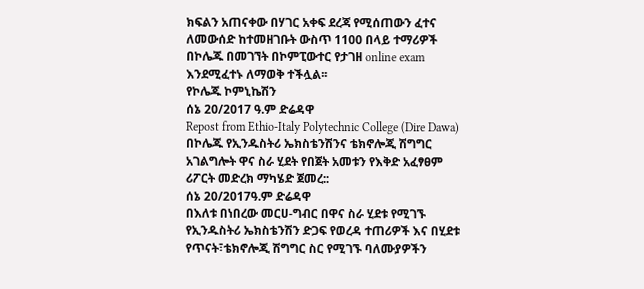ክፍልን አጠናቀው በሃገር አቀፍ ደረጃ የሚሰጠውን ፈተና ለመውሰድ ከተመዘገቡት ውስጥ 1100 በላይ ተማሪዎች በኮሌጁ በመገኘት በኮምፒውተር የታገዘ online exam እንደሚፈተኑ ለማወቅ ተችሏል፡፡
የኮሌጁ ኮምኒኬሽን
ሰኔ 20/2017 ዓ.ም ድሬዳዋ
Repost from Ethio-Italy Polytechnic College (Dire Dawa)
በኮሌጁ የኢንዱስትሪ ኤክስቴንሽንና ቴክኖሎጂ ሽግግር አገልግሎት ዋና ስራ ሂደት የበጀት አመቱን የእቅድ አፈፃፀም ሪፖርት መድረክ ማካሄድ ጀመረ::
ሰኔ 20/2017ዓ.ም ድሬዳዋ
በእለቱ በነበረው መርሀ-ግብር በዋና ስራ ሂደቱ የሚገኙ የኢንዱስትሪ ኤክስቴንሽን ድጋፍ የወረዳ ተጠሪዎች እና በሂደቱ የጥናት፣ቴክኖሎጂ ሽግግር ስር የሚገኙ ባለሙያዎችን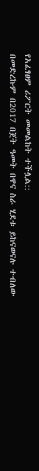የአፈፃፀም ሪፖርት መመልከት ተችሏል::
በመድረኩም በ2017 በጀት ዓመት በዋና ስራ ሂደቱ ይከናወናሉ ተብለው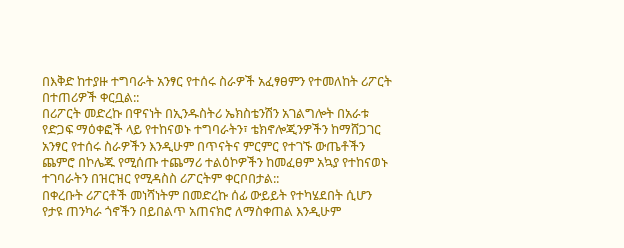በእቅድ ከተያዙ ተግባራት አንፃር የተሰሩ ስራዎች አፈፃፀምን የተመለከት ሪፖርት በተጠሪዎች ቀርቧል::
በሪፖርት መድረኩ በዋናነት በኢንዱስትሪ ኤክስቴንሽን አገልግሎት በአራቱ የድጋፍ ማዕቀፎች ላይ የተከናወኑ ተግባራትን፣ ቴክኖሎጂንዎችን ከማሸጋገር አንፃር የተሰሩ ስራዎችን እንዲሁም በጥናትና ምርምር የተገኙ ውጤቶችን ጨምሮ በኮሌጁ የሚሰጡ ተጨማሪ ተልዕኮዎችን ከመፈፀም አኳያ የተከናወኑ ተገባራትን በዝርዝር የሚዳስስ ሪፖርትም ቀርቦበታል::
በቀረቡት ሪፖርቶች መነሻነትም በመድረኩ ሰፊ ውይይት የተካሄደበት ሲሆን የታዩ ጠንካራ ጎኖችን በይበልጥ አጠናክሮ ለማስቀጠል እንዲሁም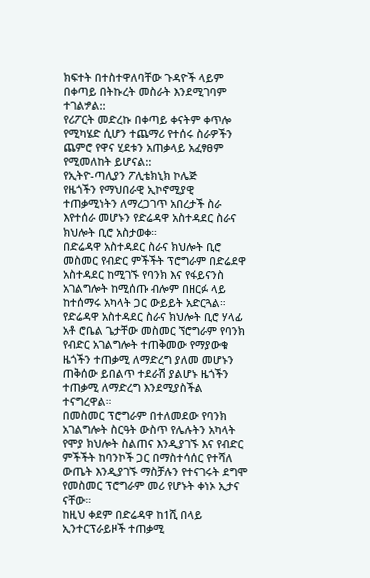ክፍተት በተስተዋለባቸው ጉዳዮች ላይም በቀጣይ በትኩረት መስራት እንደሚገባም ተገልፇል::
የሪፖርት መድረኩ በቀጣይ ቀናትም ቀጥሎ የሚካሄድ ሲሆን ተጨማሪ የተሰሩ ስራዎችን ጨምሮ የዋና ሂደቱን አጠቃላይ አፈፃፀም የሚመለከት ይሆናል::
የኢትዮ-ጣሊያን ፖሊቴክኒክ ኮሌጅ
የዜጎችን የማህበራዊ ኢኮኖሚያዊ ተጠቃሚነትን ለማረጋገጥ አበረታች ስራ እየተሰራ መሆኑን የድሬዳዋ አስተዳደር ስራና ክህሎት ቢሮ አስታወቀ።
በድሬዳዋ አስተዳደር ስራና ክህሎት ቢሮ መስመር የብድር ምችችት ፕሮግራም በድሬደዋ አስተዳደር ከሚገኙ የባንክ እና የፋይናንስ አገልግሎት ከሚሰጡ ብሎም በዘርፉ ላይ ከተሰማሩ አካላት ጋር ውይይት አድርጓል።
የድሬዳዋ አስተዳደር ስራና ክህሎት ቢሮ ሃላፊ አቶ ሮቤል ጌታቸው መስመር ኘሮግራም የባንክ የብድር አገልግሎት ተጠቅመው የማያውቁ ዜጎችን ተጠቃሚ ለማድረግ ያለመ መሆኑን ጠቅሰው ይበልጥ ተደራሽ ያልሆኑ ዜጎችን ተጠቃሚ ለማድረግ እንደሚያስችል ተናግረዋል።
በመስመር ፕሮግራም በተለመደው የባንክ አገልግሎት ስርዓት ውስጥ የሌሉትን አካላት የሞያ ክህሎት ስልጠና እንዲያገኙ እና የብድር ምችችት ከባንኮች ጋር በማስተሳሰር የተሻለ ውጤት እንዲያገኙ ማስቻሉን የተናገሩት ደግሞ የመስመር ፕሮግራም መሪ የሆኑት ቀነኦ ኢታና ናቸው።
ከዚህ ቀደም በድሬዳዋ ከ1ሺ በላይ ኢንተርፕራይዞች ተጠቃሚ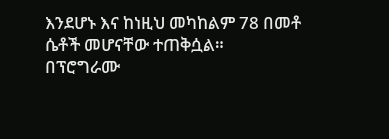እንደሆኑ እና ከነዚህ መካከልም 78 በመቶ ሴቶች መሆናቸው ተጠቅሷል።
በፕሮግራሙ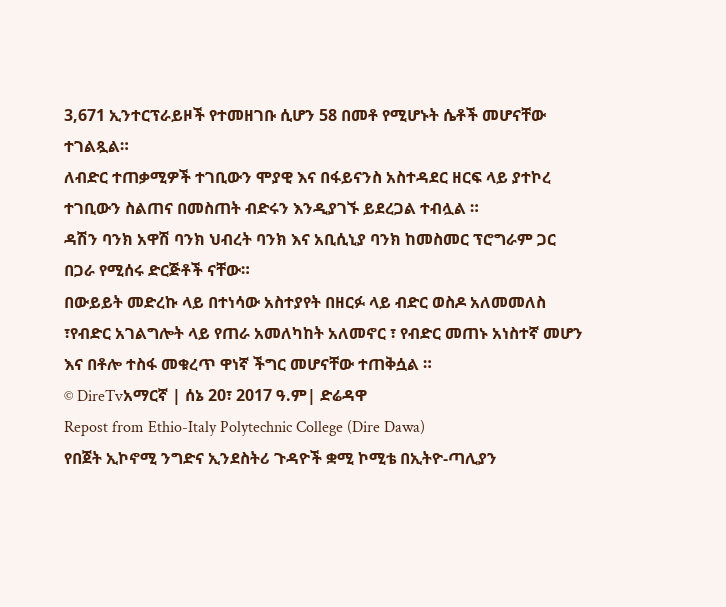3,671 ኢንተርፕራይዞች የተመዘገቡ ሲሆን 58 በመቶ የሚሆኑት ሴቶች መሆናቸው ተገልጿል።
ለብድር ተጠቃሚዎች ተገቢውን ሞያዊ እና በፋይናንስ አስተዳደር ዘርፍ ላይ ያተኮረ ተገቢውን ስልጠና በመስጠት ብድሩን እንዲያገኙ ይደረጋል ተብሏል ።
ዳሽን ባንክ አዋሽ ባንክ ህብረት ባንክ እና አቢሲኒያ ባንክ ከመስመር ፕሮግራም ጋር በጋራ የሚሰሩ ድርጅቶች ናቸው።
በውይይት መድረኩ ላይ በተነሳው አስተያየት በዘርፉ ላይ ብድር ወስዶ አለመመለስ ፣የብድር አገልግሎት ላይ የጠራ አመለካከት አለመኖር ፣ የብድር መጠኑ አነስተኛ መሆን እና በቶሎ ተስፋ መቁረጥ ዋነኛ ችግር መሆናቸው ተጠቅሷል ።
© DireTvአማርኛ | ሰኔ 20፣ 2017 ዓ.ም| ድሬዳዋ
Repost from Ethio-Italy Polytechnic College (Dire Dawa)
የበጀት ኢኮኖሚ ንግድና ኢንደስትሪ ጉዳዮች ቋሚ ኮሚቴ በኢትዮ-ጣሊያን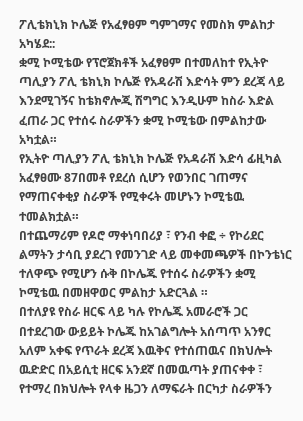ፖሊቴክኒክ ኮሌጅ የአፈፃፀም ግምገማና የመስክ ምልከታ አካሄደ::
ቋሚ ኮሚቴው የፕሮጀክቶች አፈፃፀም በተመለከተ የኢትዮ ጣሊያን ፖሊ ቴክኒክ ኮሌጅ የአዳራሽ እድሳት ምን ደረጃ ላይ እንደሚገኝና ከቴክኖሎጂ ሽግግር እንዲሁም ከስራ እድል ፈጠራ ጋር የተሰሩ ስራዎችን ቋሚ ኮሚቴው በምልከታው አካቷል።
የኢትዮ ጣሊያን ፖሊ ቴክኒክ ኮሌጅ የአዳራሽ እድሳ ፊዚካል አፈፃፀሙ 87በመቶ የደረሰ ሲሆን የወንበር ገጠማና የማጠናቀቂያ ስራዎች የሚቀሩት መሆኑን ኮሚቴዉ ተመልክቷል።
በተጨማሪም የዶሮ ማቀነባበሪያ ፣ የንብ ቀፎ ÷ የኮሪደር ልማትን ታሳቢ ያደረገ የመንገድ ላይ መቀመጫዎች በኮንቴነር ተለዋጭ የሚሆን ሱቅ በኮሌጁ የተሰሩ ስራዎችን ቋሚ ኮሚቴዉ በመዘዋወር ምልከታ አድርጓል ።
በተለያዩ የስራ ዘርፍ ላይ ካሉ የኮሌጁ አመራሮች ጋር በተደረገው ውይይት ኮሌጁ ከአገልግሎት አሰጣጥ አንፃር አለም አቀፍ የጥራት ደረጃ እዉቅና የተሰጠዉና በክህሎት ዉድድር በአይሲቲ ዘርፍ አንደኛ በመዉጣት ያጠናቀቀ ፣ የተማረ በክህሎት የላቀ ዜጋን ለማፍራት በርካታ ስራዎችን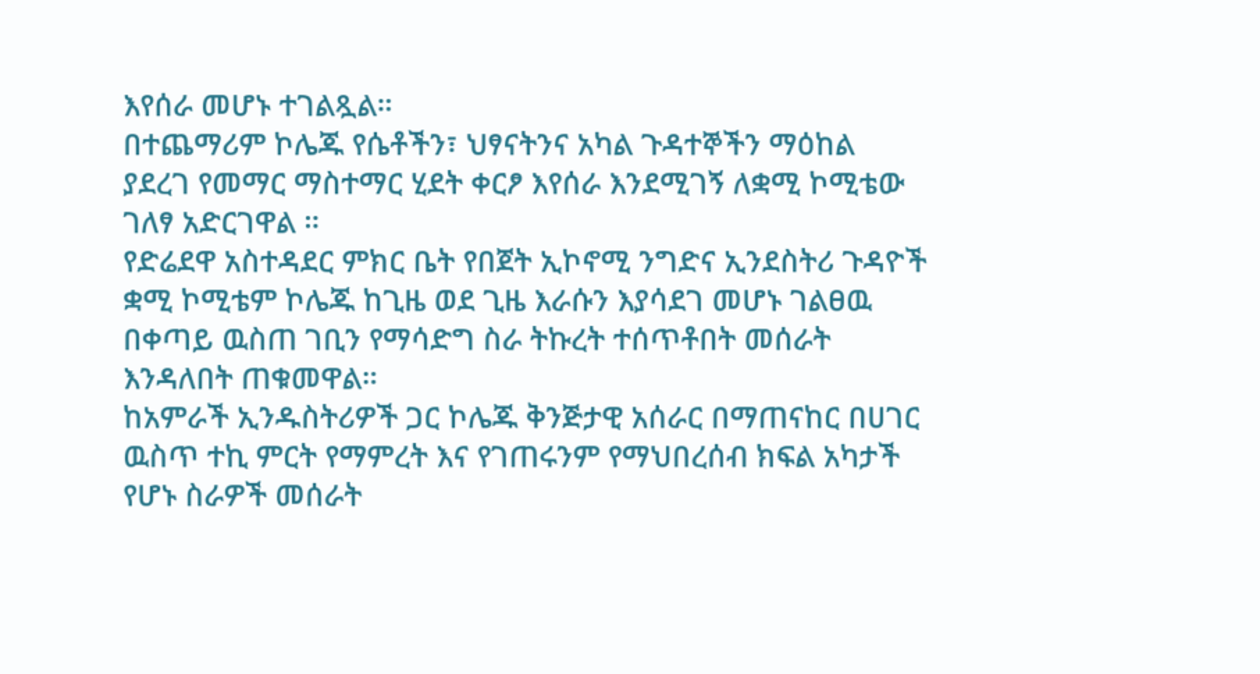እየሰራ መሆኑ ተገልጿል።
በተጨማሪም ኮሌጁ የሴቶችን፣ ህፃናትንና አካል ጉዳተኞችን ማዕከል ያደረገ የመማር ማስተማር ሂደት ቀርፆ እየሰራ እንደሚገኝ ለቋሚ ኮሚቴው ገለፃ አድርገዋል ።
የድሬደዋ አስተዳደር ምክር ቤት የበጀት ኢኮኖሚ ንግድና ኢንደስትሪ ጉዳዮች ቋሚ ኮሚቴም ኮሌጁ ከጊዜ ወደ ጊዜ እራሱን እያሳደገ መሆኑ ገልፀዉ በቀጣይ ዉስጠ ገቢን የማሳድግ ስራ ትኩረት ተሰጥቶበት መሰራት እንዳለበት ጠቁመዋል።
ከአምራች ኢንዱስትሪዎች ጋር ኮሌጁ ቅንጅታዊ አሰራር በማጠናከር በሀገር ዉስጥ ተኪ ምርት የማምረት እና የገጠሩንም የማህበረሰብ ክፍል አካታች የሆኑ ስራዎች መሰራት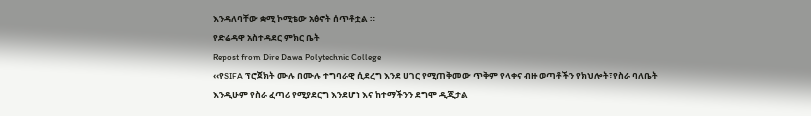እንዳለባቸው ቋሚ ኮሚቴው አፅኖት ሰጥቶቷል ።
የድሬዳዋ አስተዳደር ምክር ቤት
Repost from Dire Dawa Polytechnic College
‹‹የSIFA ፕሮጀክት ሙሉ በሙሉ ተግባራዊ ሲደረግ እንደ ሀገር የሚጠቅመው ጥቅም የላቀና ብዙ ወጣቶችን የክህሎት፣የስራ ባለቤት እንዲሁም የስራ ፈጣሪ የሚያደርግ እንደሆነ እና ከተማችንን ደግሞ ዲጂታል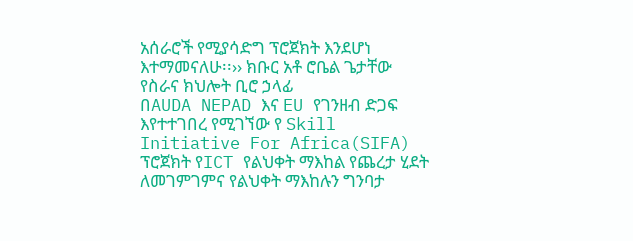አሰራሮች የሚያሳድግ ፕሮጀክት እንደሆነ እተማመናለሁ፡፡›› ክቡር አቶ ሮቤል ጌታቸው የስራና ክህሎት ቢሮ ኃላፊ
በAUDA NEPAD እና EU የገንዘብ ድጋፍ እየተተገበረ የሚገኘው የ Skill Initiative For Africa(SIFA) ፕሮጀክት የICT የልህቀት ማእከል የጨረታ ሂደት ለመገምገምና የልህቀት ማእከሉን ግንባታ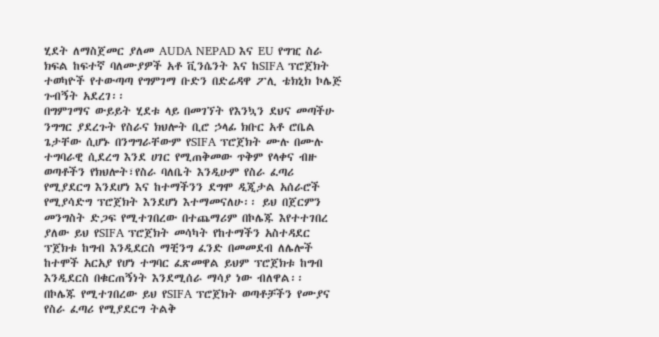ሂደት ለማስጀመር ያለመ AUDA NEPAD እና EU የግዢ ስራ ክፍል ከፍተኛ ባለሙያዎች አቶ ቪንሴንት እና ከSIFA ፕሮጀክት ተወካዮች የተውጣጣ የግምገማ ቡድን በድሬዳዋ ፖሊ ቴክኒክ ኮሌጅ ጉብኝት አደረገ፡፡
በግምገማና ውይይት ሂደቱ ላይ በመገኘት የእንኳን ደህና መጣችሁ ንግግር ያደረጉት የስራና ክህሎት ቢሮ ኃላፊ ክቡር አቶ ሮቤል ጌታቸው ሲሆኑ በንግግራቸውም የSIFA ፕሮጀክት ሙሉ በሙሉ ተግባራዊ ሲደረግ እንደ ሀገር የሚጠቅመው ጥቅም የላቀና ብዙ ወጣቶችን የክህሎት፣የስራ ባለቤት እንዲሁም የስራ ፈጣሪ የሚያደርግ እንደሆነ እና ከተማችንን ደግሞ ዲጂታል አሰራሮች የሚያሳድግ ፕሮጀክት እንደሆነ እተማመናለሁ፡፡ ይህ በጀርምን መንግስት ድጋፍ የሚተገበረው በተጨማሪም በኮሌጁ እየተተገበረ ያለው ይህ የSIFA ፕሮጀክት መሳካት የከተማችን አስተዳደር ፕጀክቱ ከግብ እንዲደርስ ማቺንግ ፈንድ በመመደብ ለሌሎች ከተሞች አርአያ የሆነ ተግባር ፈጽመዋል ይህም ፕሮጀክቱ ከግብ እንዲደርስ በቁርጠኝነት እንደሚሰራ ማሳያ ነው ብለዋል፡፡
በኮሌጁ የሚተገበረው ይህ የSIFA ፕሮጀክት ወጣቶቻችን የሙያና የስራ ፈጣሪ የሚያደርግ ትልቅ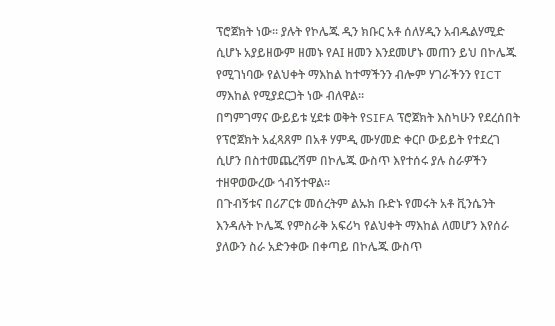ፕሮጀክት ነው፡፡ ያሉት የኮሌጁ ዲን ክቡር አቶ ሰለሃዲን አብዱልሃሚድ ሲሆኑ አያይዘውም ዘመኑ የAI ዘመን እንደመሆኑ መጠን ይህ በኮሌጁ የሚገነባው የልህቀት ማእከል ከተማችንን ብሎም ሃገራችንን የICT ማእከል የሚያደርጋት ነው ብለዋል፡፡
በግምገማና ውይይቱ ሂደቱ ወቅት የSIFA ፕሮጀክት እስካሁን የደረሰበት የፕሮጀክት አፈጻጸም በአቶ ሃምዲ ሙሃመድ ቀርቦ ውይይት የተደረገ ሲሆን በስተመጨረሻም በኮሌጁ ውስጥ እየተሰሩ ያሉ ስራዎችን ተዘዋወውረው ጎብኝተዋል፡፡
በጉብኝቱና በሪፖርቱ መሰረትም ልኡክ ቡድኑ የመሩት አቶ ቪንሴንት እንዳሉት ኮሌጁ የምስራቅ አፍሪካ የልህቀት ማእከል ለመሆን እየሰራ ያለውን ስራ አድንቀው በቀጣይ በኮሌጁ ውስጥ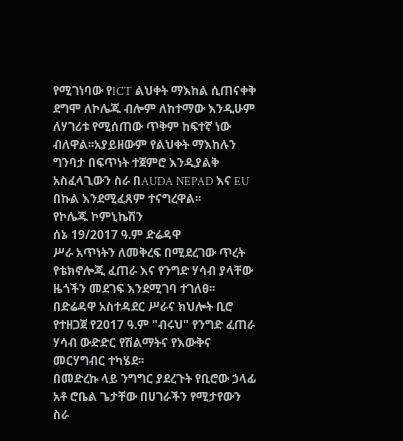የሚገነባው የICT ልህቀት ማእከል ሲጠናቀቅ ደግሞ ለኮሌጁ ብሎም ለከተማው እንዲሁም ለሃገሪቱ የሚሰጠው ጥቅም ከፍተኛ ነው ብለዋል፡፡አያይዘውም የልህቀት ማእከሉን ግንባታ በፍጥነት ተጀምሮ እንዲያልቅ አስፈላጊውን ስራ በAUDA NEPAD እና EU በኩል እንደሚፈጸም ተናግረዋል፡፡
የኮሌጁ ኮምኒኬሽን
ሰኔ 19/2017 ዓ.ም ድሬዳዋ
ሥራ አጥነትን ለመቅረፍ በሚደረገው ጥረት የቴክኖሎጂ ፈጠራ እና የንግድ ሃሳብ ያላቸው ዜጎችን መደገፍ እንደሚገባ ተገለፀ፡፡
በድሬዳዋ አስተዳደር ሥራና ክህሎት ቢሮ የተዘጋጀ የ2017 ዓ.ም "ብሩህ" የንግድ ፈጠራ ሃሳብ ውድድር የሽልማትና የእውቅና መርሃግብር ተካሄደ፡፡
በመድረኩ ላይ ንግግር ያደረጉት የቢሮው ኃላፊ አቶ ሮቤል ጌታቸው በሀገራችን የሚታየውን ስራ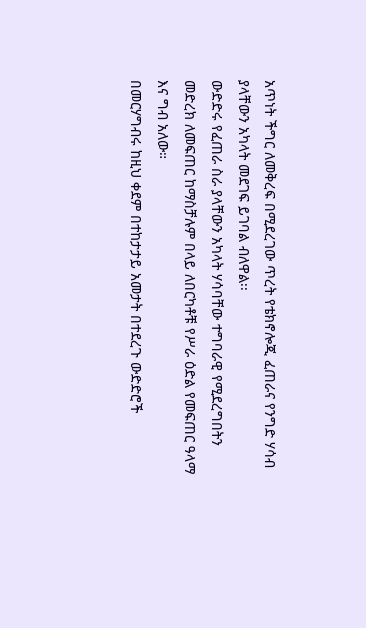አጥነት ችግር ለመቅረፍ በሚደረገው ጥረት የቴክኖሎጂ ፈጠራና የንግድ ሃሳብ ያላቸውን አካላት መደገፍ ይገባል ብለዋል፡፡
ውድድሩ የፈጠራ ስራ ያላቸውን አካላት ሃሳባቸው ተግባራዊ የሚደረግበትን መድረክ ለመፍጠር ከማስቻሉም በላይ ለበርካቶቹ የሥራ ዕድል የመፍጠር ዓላማ እና ግብ አለው።
በመርሃግብሩ ከዚህ ቀደም በተከታታይ አመታት በተደረጉ ውድድሮች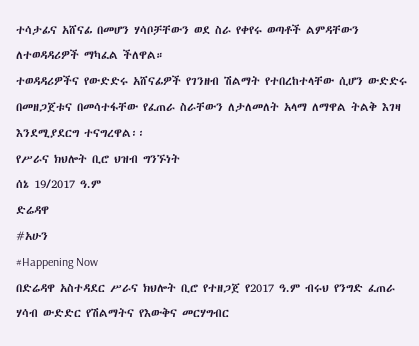ተሳታፊና አሸናፊ በመሆን ሃሳቦቻቸውን ወደ ስራ የቀየሩ ወጣቶች ልምዳቸውን ለተወዳዳሪዎች ማካፈል ችለዋል።
ተወዳዳሪዎችና የውድድሩ አሸናፊዎች የገንዘብ ሽልማት የተበረከተላቸው ሲሆን ውድድሩ በመዘጋጀቱና በመሳተፋቸው የፈጠራ ስራቸውን ለታለመለት አላማ ለማዋል ትልቅ እገዛ እንደሚያደርግ ተናግረዋል፡፡
የሥራና ክህሎት ቢሮ ህዝብ ግንኙነት
ሰኔ 19/2017 ዓ.ም
ድሬዳዋ
#አሁን
#Happening Now
በድሬዳዋ አስተዳደር ሥራና ክህሎት ቢሮ የተዘጋጀ የ2017 ዓ.ም ብሩህ የንግድ ፈጠራ ሃሳብ ውድድር የሽልማትና የእውቅና መርሃግብር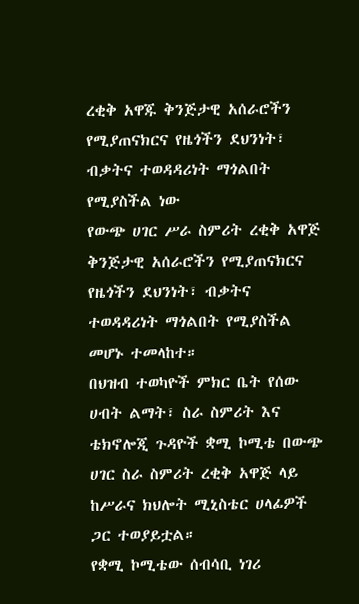ረቂቅ አዋጁ ቅንጅታዊ አሰራሮችን የሚያጠናክርና የዜጎችን ደህንነት፣ ብቃትና ተወዳዳሪነት ማጎልበት የሚያስችል ነው
የውጭ ሀገር ሥራ ስምሪት ረቂቅ አዋጅ ቅንጅታዊ አሰራሮችን የሚያጠናክርና የዜጎችን ደህንነት፣ ብቃትና ተወዳዳሪነት ማጎልበት የሚያስችል መሆኑ ተመላከተ።
በህዝብ ተወካዮች ምክር ቤት የሰው ሀብት ልማት፣ ስራ ስምሪት እና ቴክኖሎጂ ጉዳዮች ቋሚ ኮሚቴ በውጭ ሀገር ስራ ስምሪት ረቂቅ አዋጅ ላይ ከሥራና ክህሎት ሚኒስቴር ሀላፊዎች ጋር ተወያይቷል።
የቋሚ ኮሚቴው ሰብሳቢ ነገሪ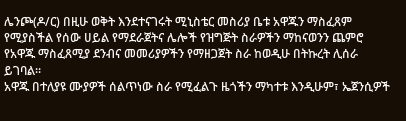ሌንጮ(ዶ/ር) በዚሁ ወቅት እንደተናገሩት ሚኒስቴር መስሪያ ቤቱ አዋጁን ማስፈጸም የሚያስችል የሰው ሀይል የማደራጀትና ሌሎች የዝግጅት ስራዎችን ማከናወንን ጨምሮ የአዋጁ ማስፈጸሚያ ደንብና መመሪያዎችን የማዘጋጀት ስራ ከወዲሁ በትኩረት ሊሰራ ይገባል።
አዋጁ በተለያዩ ሙያዎች ሰልጥነው ስራ የሚፈልጉ ዜጎችን ማካተቱ እንዲሁም፣ ኤጀንሲዎች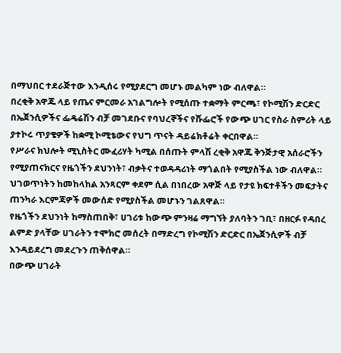በማህበር ተደራጅተው እንዲሰሩ የሚያደርግ መሆኑ መልካም ነው ብለዋል።
በረቂቅ አዋጁ ላይ የጤና ምርመራ አገልግሎት የሚሰጡ ተቋማት ምርጫ፣ የኮሚሽን ድርድር በኤጀንሲዎችና ፌዴሬሽን ብቻ መገደቡና የባህረኞችና የሹፌሮች የውጭ ሀገር የስራ ስምሪት ላይ ያተኮሩ ጥያቄዎች ከቋሚ ኮሚቴውና የህግ ጥናት ዳይሬክቶሬት ቀርበዋል።
የሥራና ክህሎት ሚኒስትር ሙፈሪሃት ካሚል በሰጡት ምላሽ ረቂቅ አዋጁ ቅንጅታዊ አሰራሮችን የሚያጠናክርና የዜጎችን ደህንነት፣ ብቃትና ተወዳዳሪነት ማጎልበት የሚያስችል ነው ብለዋል።
ህገወጥነትን ከመከላከል አንጻርም ቀደም ሲል በነበረው አዋጅ ላይ የታዩ ክፍተቶችን መፍታትና ጠንካራ እርምጃዎች መውሰድ የሚያስችል መሆኑን ገልጸዋል።
የዜጎችን ደህንነት ከማስጠበቅ፣ ሀገሪቱ ከውጭ ምንዛሬ ማግኘት ያለባትን ገቢ፣ በዘርፉ የዳበረ ልምድ ያላቸው ሀገራትን ተሞክሮ መሰረት በማድረግ የኮሚሽን ድርድር በኤጀንሲዎች ብቻ እንዳይደረግ መደረጉን ጠቅሰዋል።
በውጭ ሀገራት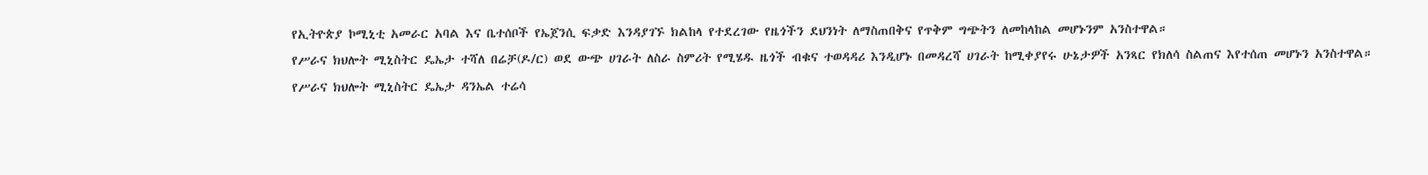የኢትዮጵያ ኮሚኒቲ አመራር አባል እና ቤተሰቦች የኤጀንሲ ፍቃድ እንዳያገኙ ክልከላ የተደረገው የዜጎችን ደህንነት ለማስጠበቅና የጥቅም ግጭትን ለመከላከል መሆኑንም አንስተዋል።
የሥራና ክህሎት ሚኒስትር ዴኤታ ተሻለ በሬቻ(ዶ/ር) ወደ ውጭ ሀገራት ለስራ ስምሪት የሚሄዱ ዜጎች ብቁና ተወዳዳሪ እንዲሆኑ በመዳረሻ ሀገራት ከሚቀያየሩ ሁኔታዎች አንጻር የክለሳ ስልጠና እየተሰጠ መሆኑን አንስተዋል።
የሥራና ክህሎት ሚኒስትር ዴኤታ ዳንኤል ተሬሳ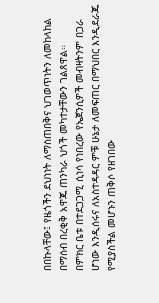በበኩላቸው፤ የዜጎችን ደህነነት ለማስጠበቅና ህገወጥነትን ለመከላከል በማሰብ በረቂቅ አዋጁ ጠንካራ ህጎች መካተታቸውን ገልጸዋል።
በምክር ቤቱ በተደጋጋሚ ሲነሳ የነበረው የኤጀንሲዎች መብዛትንም በጋራ ሆነው እንዲሰሩና ለአስተዳዳር ምቹ ሁኔታ ለመፍጠር በማህበር እንዲደራጁ የሚያስችል መሆኑን ጠቅሶ የዘገበው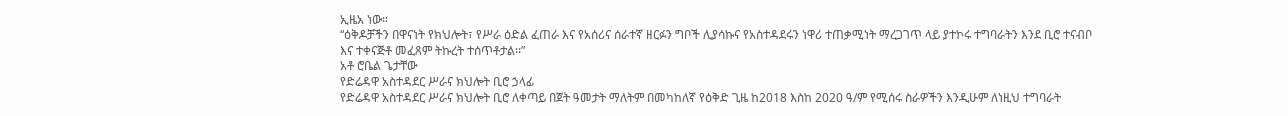ኢዜአ ነው።
“ዕቅዶቻችን በዋናነት የክህሎት፣ የሥራ ዕድል ፈጠራ እና የአሰሪና ሰራተኛ ዘርፉን ግቦች ሊያሳኩና የአስተዳደሩን ነዋሪ ተጠቃሚነት ማረጋገጥ ላይ ያተኮሩ ተግባራትን እንደ ቢሮ ተናብቦ እና ተቀናጅቶ መፈጸም ትኩረት ተሰጥቶታል፡፡”
አቶ ሮቤል ጌታቸው
የድሬዳዋ አስተዳደር ሥራና ክህሎት ቢሮ ኃላፊ
የድሬዳዋ አስተዳደር ሥራና ክህሎት ቢሮ ለቀጣይ በጀት ዓመታት ማለትም በመካከለኛ የዕቅድ ጊዜ ከ2018 እስከ 2020 ዓ/ም የሚሰሩ ስራዎችን እንዲሁም ለነዚህ ተግባራት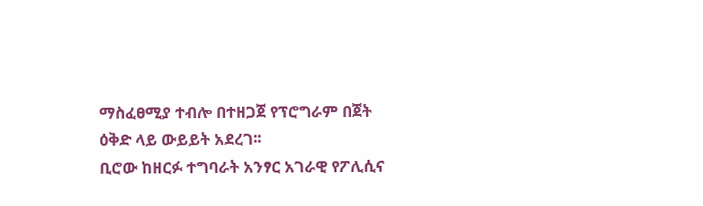ማስፈፀሚያ ተብሎ በተዘጋጀ የፕሮግራም በጀት ዕቅድ ላይ ውይይት አደረገ፡፡
ቢሮው ከዘርፉ ተግባራት አንፃር አገራዊ የፖሊሲና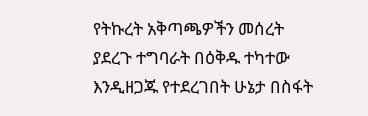የትኩረት አቅጣጫዎችን መሰረት ያደረጉ ተግባራት በዕቅዱ ተካተው እንዲዘጋጁ የተደረገበት ሁኔታ በስፋት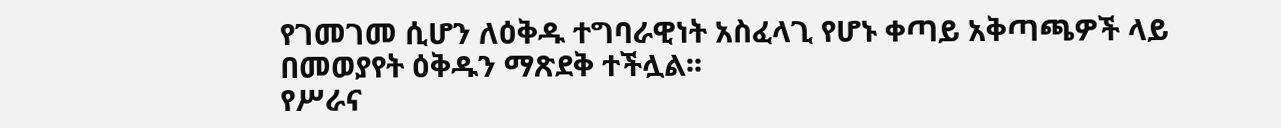የገመገመ ሲሆን ለዕቅዱ ተግባራዊነት አስፈላጊ የሆኑ ቀጣይ አቅጣጫዎች ላይ በመወያየት ዕቅዱን ማጽደቅ ተችሏል፡፡
የሥራና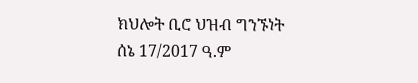ክህሎት ቢሮ ህዝብ ግንኙነት
ሰኔ 17/2017 ዓ.ም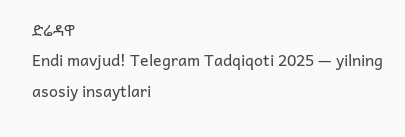ድሬዳዋ
Endi mavjud! Telegram Tadqiqoti 2025 — yilning asosiy insaytlari